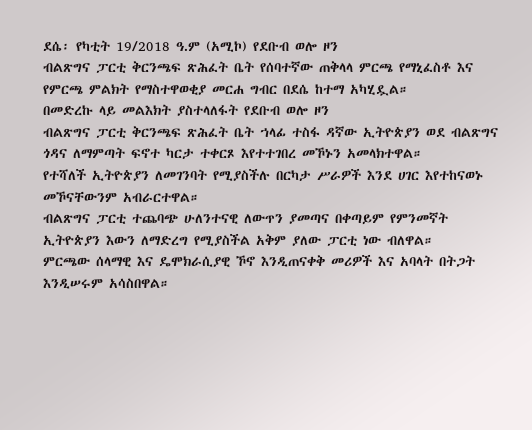ደሴ፡ የካቲት 19/2018 ዓ.ም (አሚኮ) የደቡብ ወሎ ዞን
ብልጽግና ፓርቲ ቅርንጫፍ ጽሕፈት ቤት የሰባተኛው ጠቅላላ ምርጫ የማኒፈስቶ እና የምርጫ ምልክት የማስተዋወቂያ መርሐ ግብር በደሴ ከተማ አካሂዷል።
በመድረኩ ላይ መልእክት ያስተላለፋት የደቡብ ወሎ ዞን
ብልጽግና ፓርቲ ቅርንጫፍ ጽሕፈት ቤት ኀላፊ ተስፋ ዳኛው ኢትዮጵያን ወደ ብልጽግና ጎዳና ለማምጣት ፍኖተ ካርታ ተቀርጾ እየተተገበረ መኾኑን አመላክተዋል።
የተሻለች ኢትዮጵያን ለመገንባት የሚያስችሉ በርካታ ሥራዎች እንደ ሀገር እየተከናወኑ መኾናቸውንም አብራርተዋል።
ብልጽግና ፓርቲ ተጨባጭ ሁለንተናዊ ለውጥን ያመጣና በቀጣይም የምንመኛት ኢትዮጵያን እውን ለማድረግ የሚያስችል አቅም ያለው ፓርቲ ነው ብለዋል።
ምርጫው ሰላማዊ እና ዴሞክራሲያዊ ኾኖ እንዲጠናቀቅ መሪዎች እና አባላት በትጋት እንዲሠሩም አሳስበዋል።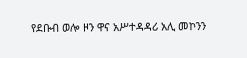የደቡብ ወሎ ዞን ዋና አሥተዳዳሪ አሊ መኮንን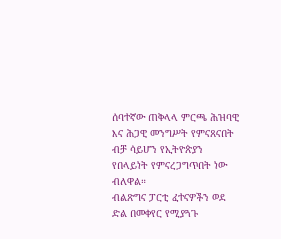ሰባተኛው ጠቅላላ ምርጫ ሕዝባዊ እና ሕጋዊ መንግሥት የምናጸናበት ብቻ ሳይሆን የኢትዮጵያን የበላይነት የምናረጋግጥበት ነው ብለዋል።
ብልጽግና ፓርቲ ፈተናዎችን ወደ ድል በመቀየር የሚያጓጉ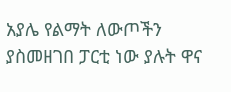አያሌ የልማት ለውጦችን ያስመዘገበ ፓርቲ ነው ያሉት ዋና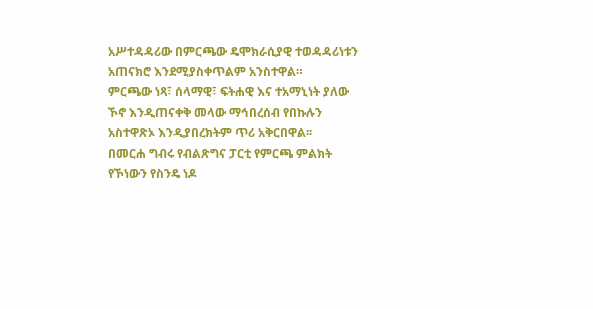አሥተዳዳሪው በምርጫው ዴሞክራሲያዊ ተወዳዳሪነቱን አጠናክሮ እንደሚያስቀጥልም አንስተዋል።
ምርጫው ነጻ፣ ሰላማዊ፣ ፍትሐዊ እና ተአማኒነት ያለው ኾኖ እንዲጠናቀቅ መላው ማኅበረሰብ የበኩሉን አስተዋጽኦ እንዲያበረክትም ጥሪ አቅርበዋል፡፡
በመርሐ ግብሩ የብልጽግና ፓርቲ የምርጫ ምልክት የኾነውን የስንዴ ነዶ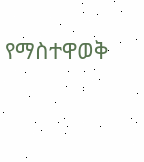የማስተዋወቅ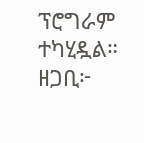ፕሮግራም ተካሂዷል።
ዘጋቢ፦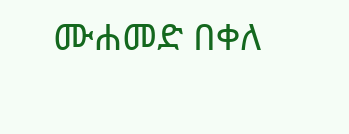ሙሐመድ በቀለ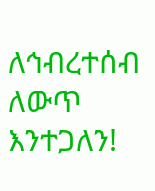ለኅብረተሰብ ለውጥ እንተጋለን!